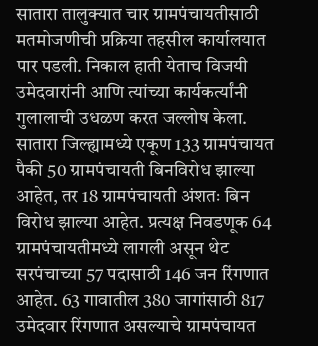सातारा तालुक्यात चार ग्रामपंचायतीसाठी मतमोजणीची प्रक्रिया तहसील कार्यालयात पार पडली. निकाल हाती येताच विजयी उमेदवारांनी आणि त्यांच्या कार्यकर्त्यांनी गुलालाची उधळण करत जल्लोष केला.
सातारा जिल्ह्यामध्ये एकूण 133 ग्रामपंचायत पैकी 50 ग्रामपंचायती बिनविरोध झाल्या आहेत, तर 18 ग्रामपंचायती अंशतः बिन विरोध झाल्या आहेत. प्रत्यक्ष निवडणूक 64 ग्रामपंचायतीमध्ये लागली असून थेट सरपंचाच्या 57 पदासाठी 146 जन रिंगणात आहेत. 63 गावातील 380 जागांसाठी 817 उमेदवार रिंगणात असल्याचे ग्रामपंचायत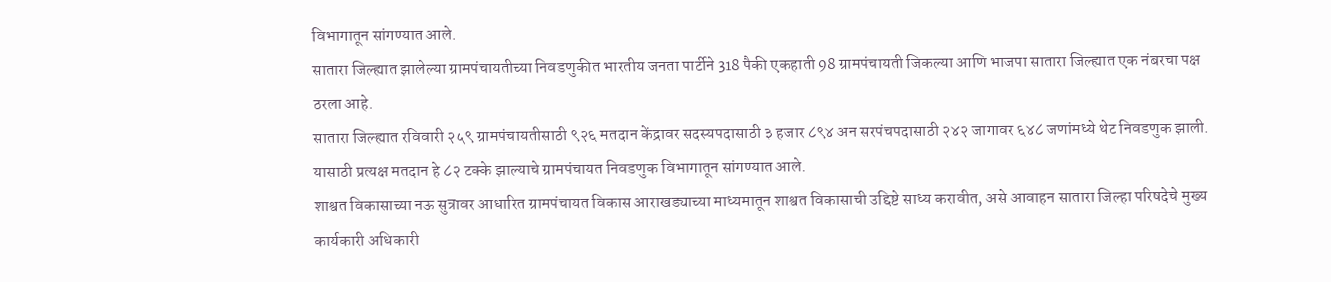विभागातून सांगण्यात आले.
सातारा जिल्ह्यात झालेल्या ग्रामपंचायतीच्या निवडणुकीत भारतीय जनता पार्टीने 318 पैकी एकहाती 98 ग्रामपंचायती जिकल्या आणि भाजपा सातारा जिल्ह्यात एक नंबरचा पक्ष ठरला आहे.
सातारा जिल्ह्यात रविवारी २५९ ग्रामपंचायतीसाठी ९२६ मतदान केंद्रावर सदस्यपदासाठी ३ हजार ८९४ अन सरपंचपदासाठी २४२ जागावर ६४८ जणांमध्ये थेट निवडणुक झाली. यासाठी प्रत्यक्ष मतदान हे ८२ टक्के झाल्याचे ग्रामपंचायत निवडणुक विभागातून सांगण्यात आले.
शाश्वत विकासाच्या नऊ सुत्रावर आधारित ग्रामपंचायत विकास आराखड्याच्या माध्यमातून शाश्वत विकासाची उद्दिष्टे साध्य करावीत, असे आवाहन सातारा जिल्हा परिषदेचे मुख्य कार्यकारी अधिकारी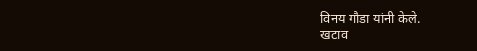विनय गौडा यांनी केले.
खटाव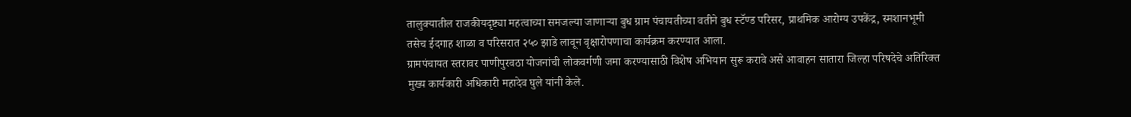तालुक्यातील राजकीयदृष्ट्या महत्वाच्या समजल्या जाणाऱ्या बुध ग्राम पंचायतीच्या वतीने बुध स्टॅण्ड परिसर, प्राथमिक आरोग्य उपकेंद्र, स्मशानभूमी तसेच ईदगाह शाळा व परिसरात २५० झाडे लावून वृक्षारोपणाचा कार्यक्रम करण्यात आला.
ग्रामपंचायत स्तरावर पाणीपुरवठा योजनांची लोकवर्गणी जमा करण्यासाठी विशेष अभियान सुरू करावे असे आवाहन सातारा जिल्हा परिषदेचे अतिरिक्त मुख्य कार्यकारी अधिकारी महादेव घुले यांनी केले.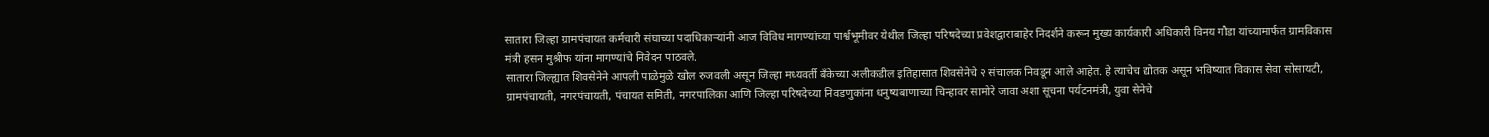सातारा जिल्हा ग्रामपंचायत कर्मचारी संघाच्या पदाधिकाऱ्यांनी आज विविध मागण्यांच्या पार्श्वभूमीवर येथील जिल्हा परिषदेच्या प्रवेशद्वाराबाहेर निदर्शने करून मुख्य कार्यकारी अधिकारी विनय गौडा यांच्यामार्फत ग्रामविकास मंत्री हसन मुश्रीफ यांना मागण्यांचे निवेदन पाठवले.
सातारा जिल्ह्यात शिवसेनेने आपली पाळेमुळे खोल रुजवली असून जिल्हा मध्यवर्ती बँकेच्या अलीकडील इतिहासात शिवसेनेचे २ संचालक निवडून आले आहेत. हे त्याचेच द्योतक असून भविष्यात विकास सेवा सोसायटी, ग्रामपंचायती, नगरपंचायती, पंचायत समिती, नगरपालिका आणि जिल्हा परिषदेच्या निवडणुकांना धनुष्यबाणाच्या चिन्हावर सामोरे जावा अशा सूचना पर्यटनमंत्री, युवा सेनेचे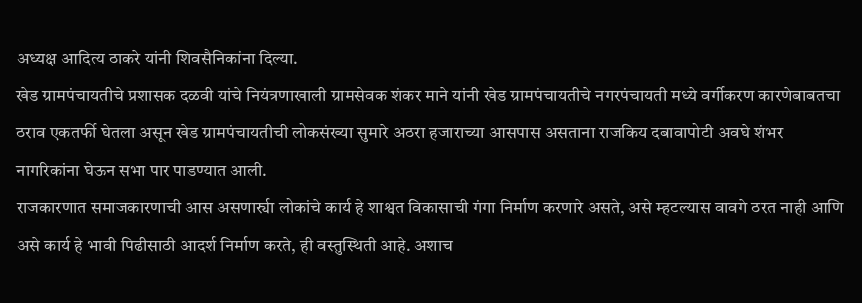अध्यक्ष आदित्य ठाकरे यांनी शिवसैनिकांना दिल्या.
खेड ग्रामपंचायतीचे प्रशासक दळवी यांचे नियंत्रणाखाली ग्रामसेवक शंकर माने यांनी खेड ग्रामपंचायतीचे नगरपंचायती मध्ये वर्गीकरण कारणेबाबतचा ठराव एकतर्फी घेतला असून खेड ग्रामपंचायतीची लोकसंख्या सुमारे अठरा हजाराच्या आसपास असताना राजकिय दबावापोटी अवघे शंभर नागरिकांना घेऊन सभा पार पाडण्यात आली.
राजकारणात समाजकारणाची आस असणार्र्या लोकांचे कार्य हे शाश्वत विकासाची गंगा निर्माण करणारे असते, असे म्हटल्यास वावगे ठरत नाही आणि असे कार्य हे भावी पिढीसाठी आदर्श निर्माण करते, ही वस्तुस्थिती आहे. अशाच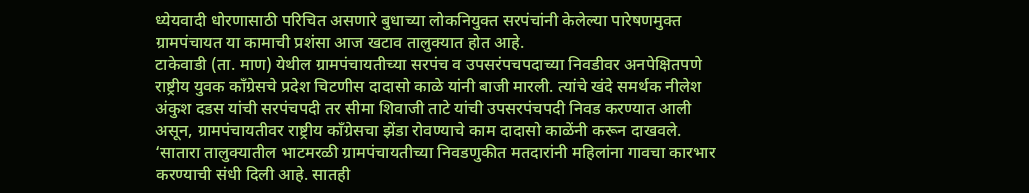ध्येयवादी धोरणासाठी परिचित असणारे बुधाच्या लोकनियुक्त सरपंचांनी केलेल्या पारेषणमुक्त ग्रामपंचायत या कामाची प्रशंसा आज खटाव तालुक्यात होत आहे.
टाकेवाडी (ता. माण) येथील ग्रामपंचायतीच्या सरपंच व उपसरंपचपदाच्या निवडीवर अनपेक्षितपणे राष्ट्रीय युवक काँग्रेसचे प्रदेश चिटणीस दादासो काळे यांनी बाजी मारली. त्यांचे खंदे समर्थक नीलेश अंकुश दडस यांची सरपंचपदी तर सीमा शिवाजी ताटे यांची उपसरपंचपदी निवड करण्यात आली असून, ग्रामपंचायतीवर राष्ट्रीय काँग्रेसचा झेंडा रोवण्याचे काम दादासो काळेंनी करून दाखवले.
‘सातारा तालुक्यातील भाटमरळी ग्रामपंचायतीच्या निवडणुकीत मतदारांनी महिलांना गावचा कारभार करण्याची संधी दिली आहे. सातही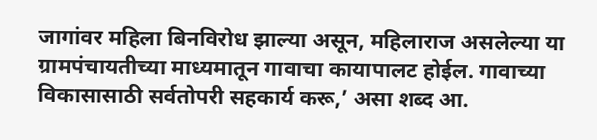जागांवर महिला बिनविरोध झाल्या असून, महिलाराज असलेल्या या ग्रामपंचायतीच्या माध्यमातून गावाचा कायापालट होईल. गावाच्या विकासासाठी सर्वतोपरी सहकार्य करू,’ असा शब्द आ.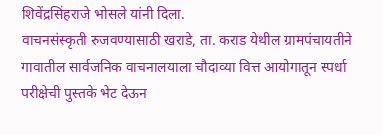शिवेंद्रसिंहराजे भोसले यांनी दिला.
वाचनसंस्कृती रुजवण्यासाठी खराडे, ता. कराड येथील ग्रामपंचायतीने गावातील सार्वजनिक वाचनालयाला चौदाव्या वित्त आयोगातून स्पर्धा परीक्षेची पुस्तके भेट देऊन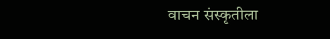वाचन संस्कृतीला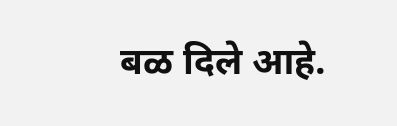बळ दिले आहे.